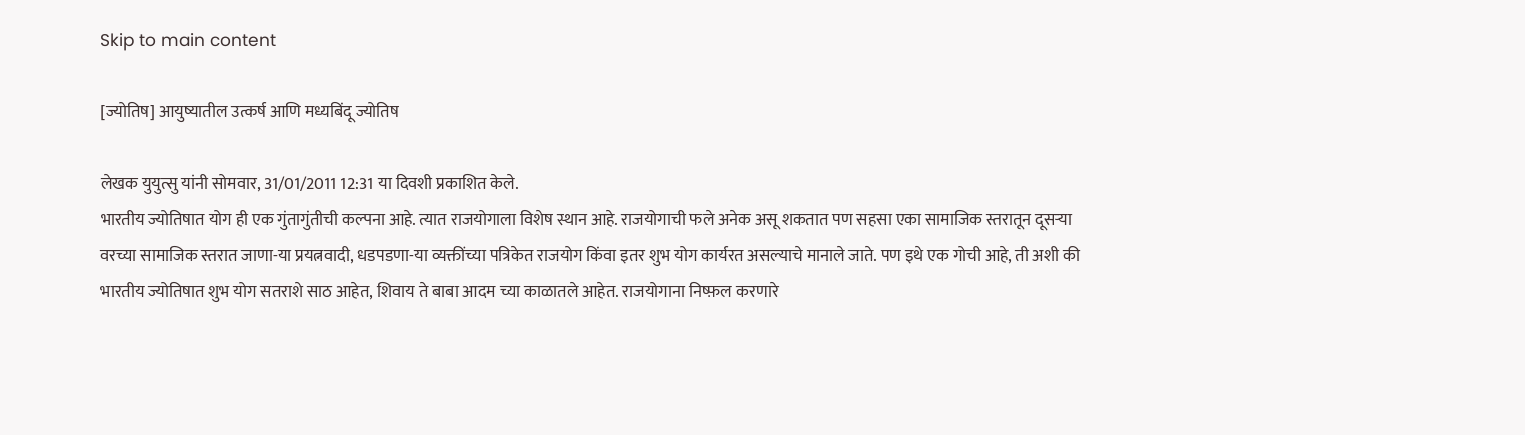Skip to main content

[ज्योतिष] आयुष्यातील उत्कर्ष आणि मध्यबिंदू ज्योतिष

लेखक युयुत्सु यांनी सोमवार, 31/01/2011 12:31 या दिवशी प्रकाशित केले.
भारतीय ज्योतिषात योग ही एक गुंतागुंतीची कल्पना आहे. त्यात राजयोगाला विशेष स्थान आहे. राजयोगाची फले अनेक असू शकतात पण सहसा एका सामाजिक स्तरातून दूसर्‍या वरच्या सामाजिक स्तरात जाणा-या प्रयत्नवादी, धडपडणा-या व्यक्तींच्या पत्रिकेत राजयोग किंवा इतर शुभ योग कार्यरत असल्याचे मानाले जाते. पण इथे एक गोची आहे, ती अशी की भारतीय ज्योतिषात शुभ योग सतराशे साठ आहेत, शिवाय ते बाबा आदम च्या काळातले आहेत. राजयोगाना निष्फ़ल करणारे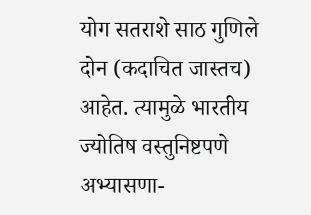योग सतराशे साठ गुणिले दोन (कदाचित जास्तच) आहेत. त्यामुळे भारतीय ज्योतिष वस्तुनिष्टपणे अभ्यासणा-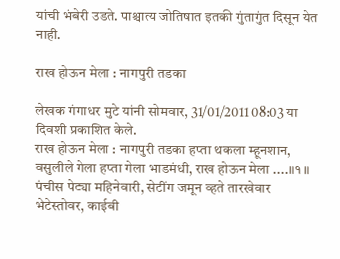यांची भंबेरी उडते. पाश्चात्य जोतिषात इतकी गुंतागुंत दिसून येत नाही.

राख होऊन मेला : नागपुरी तडका

लेखक गंगाधर मुटे यांनी सोमवार, 31/01/2011 08:03 या दिवशी प्रकाशित केले.
राख होऊन मेला : नागपुरी तडका हप्ता थकला म्हूनशान, वसुलीले गेला हप्ता गेला भाडमंधी, राख होऊन मेला ....॥१॥ पंचीस पेट्या महिनेवारी, सेटींग जमून व्हते तारखेवार भेटेस्तोवर, काईबी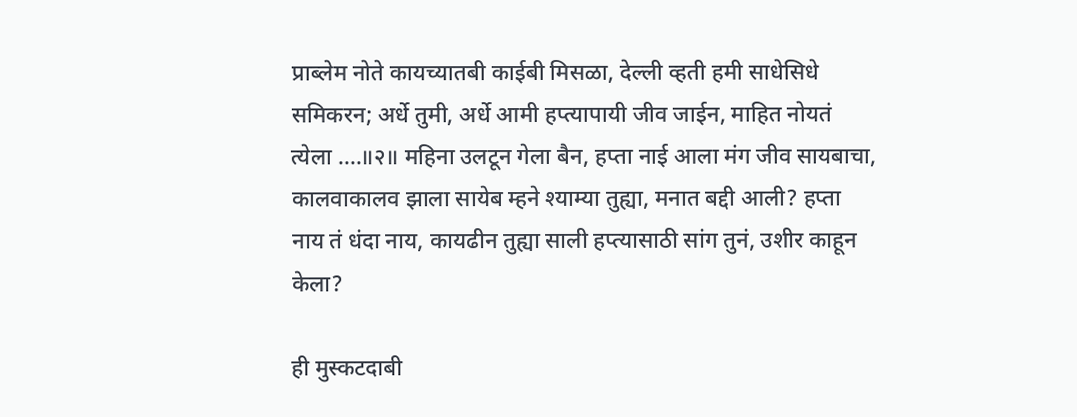प्राब्लेम नोते कायच्यातबी काईबी मिसळा, देल्ली व्हती हमी साधेसिधे समिकरन; अर्धे तुमी, अर्धे आमी हप्त्यापायी जीव जाईन, माहित नोयतं त्येला ....॥२॥ महिना उलटून गेला बैन, हप्ता नाई आला मंग जीव सायबाचा, कालवाकालव झाला सायेब म्हने श्याम्या तुह्या, मनात बद्दी आली? हप्ता नाय तं धंदा नाय, कायढीन तुह्या साली हप्त्यासाठी सांग तुनं, उशीर काहून केला?

ही मुस्कटदाबी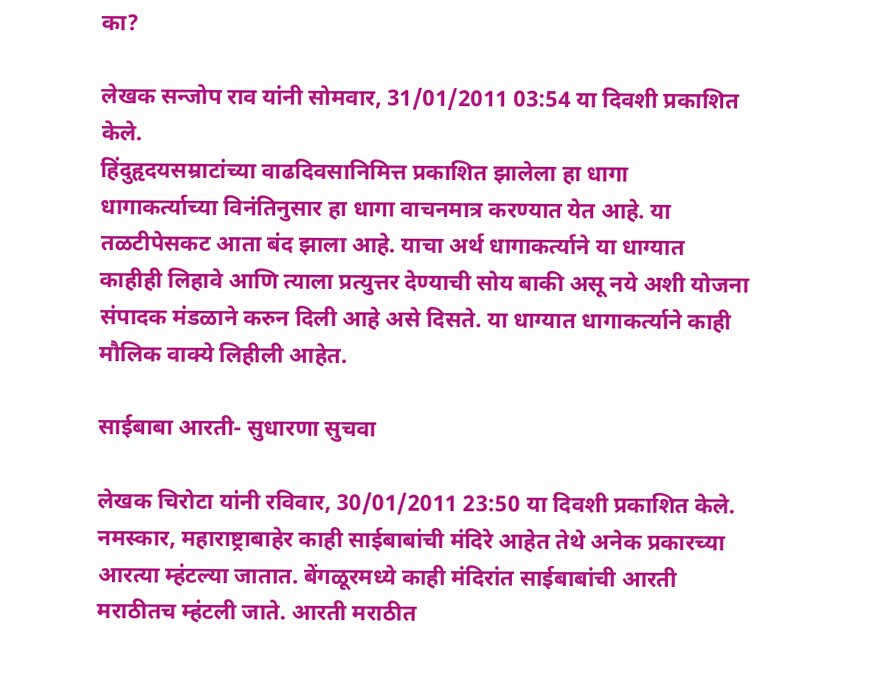का?

लेखक सन्जोप राव यांनी सोमवार, 31/01/2011 03:54 या दिवशी प्रकाशित केले.
हिंदुहृदयसम्राटांच्या वाढदिवसानिमित्त प्रकाशित झालेला हा धागा धागाकर्त्याच्या विनंतिनुसार हा धागा वाचनमात्र करण्यात येत आहे. या तळटीपेसकट आता बंद झाला आहे. याचा अर्थ धागाकर्त्याने या धाग्यात काहीही लिहावे आणि त्याला प्रत्युत्तर देण्याची सोय बाकी असू नये अशी योजना संपादक मंडळाने करुन दिली आहे असे दिसते. या धाग्यात धागाकर्त्याने काही मौलिक वाक्ये लिहीली आहेत.

साईबाबा आरती- सुधारणा सुचवा

लेखक चिरोटा यांनी रविवार, 30/01/2011 23:50 या दिवशी प्रकाशित केले.
नमस्कार, महाराष्ट्राबाहेर काही साईबाबांची मंदिरे आहेत तेथे अनेक प्रकारच्या आरत्या म्हंटल्या जातात. बेंगळूरमध्ये काही मंदिरांत साईबाबांची आरती मराठीतच म्हंटली जाते. आरती मराठीत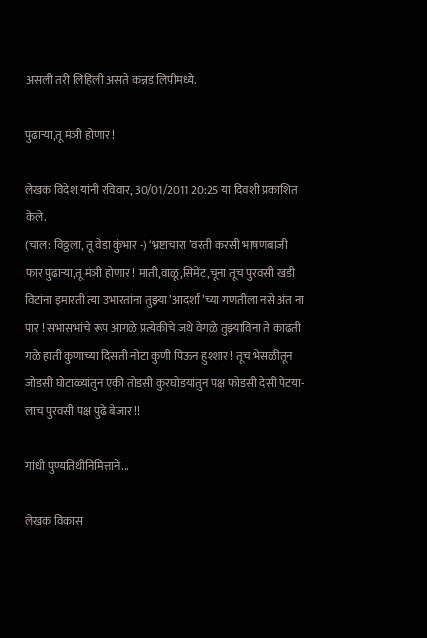असली तरी लिहिली असते कन्नड लिपीमध्ये.

पुढार्‍या,तू मंञी होणार !

लेखक विदेश यांनी रविवार, 30/01/2011 20:25 या दिवशी प्रकाशित केले.
(चाल: विठ्ठला, तू वेडा कुंभार -) ‘भ्रष्टाचारा ’वरती करसी भाषणबाजी फार पुढार्‍या,तू मंञी होणार ! माती,वाळू,सिमेंट,चूना तूच पुरवसी खडी विटांना इमारती त्या उभारतांना तुझ्या ’आदर्शां ’च्या गणतीला नसे अंत ना पार ! सभासभांचे रूप आगळे प्रत्येकीचे जथे वेगळे तुझ्याविना ते काढती गळे हाती कुणाच्या दिसती नोटा कुणी पिऊन हुश्शार ! तूच भेसळीतून जोडसी घोटाळ्यांतुन एकी तोडसी कुरघोडयांतुन पक्ष फोडसी देसी पेटया- लाच पुरवसी पक्ष पुढे बेजार !!

गांधी पुण्यतिथीनिमित्ताने...

लेखक विकास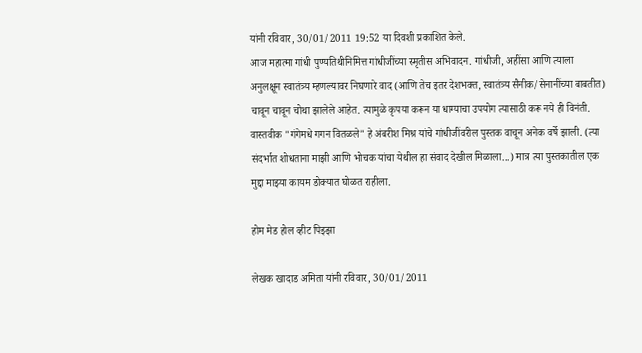यांनी रविवार, 30/01/2011 19:52 या दिवशी प्रकाशित केले.
आज महात्मा गांधी पुण्यतिथीनिमित्त गांधीजींच्या स्मृतीस अभिवादन. गांधीजी, अहींसा आणि त्याला अनुलक्षून स्वातंत्र्य म्हणल्यावर निघणारे वाद (आणि तेच इतर देशभक्त, स्वातंत्र्य सैनीक/सेनानींच्या बाबतीत) चावून चावून चोथा झालेले आहेत. त्यामुळे कृपया करून या धाग्याचा उपयोग त्यासाठी करू नये ही विनंती. वास्तवीक "गंगेमधे गगन वितळले" हे अंबरीश मिश्र यांचे गांधीजींवरील पुस्तक वाचून अनेक वर्षे झाली. (त्या संदर्भात शोधताना माझी आणि भोचक यांचा येथील हा संवाद देखील मिळाला...) मात्र त्या पुस्तकातील एक मुद्दा माझ्या कायम डोक्यात घोळत राहीला.

होम मेड होल व्हीट पिझ्झा

लेखक खादाड अमिता यांनी रविवार, 30/01/2011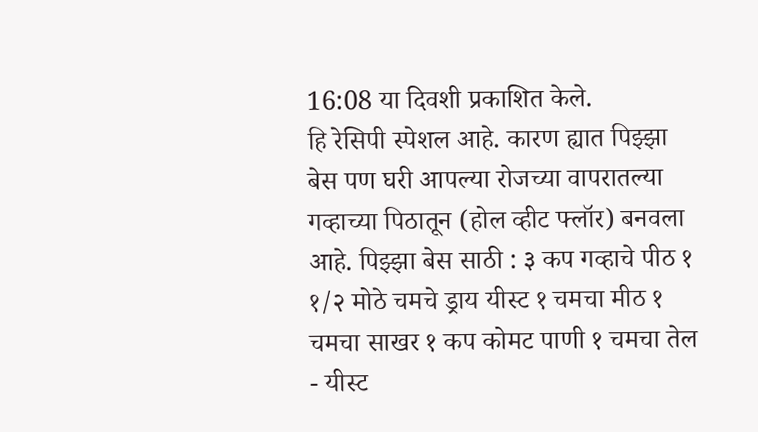16:08 या दिवशी प्रकाशित केले.
हि रेसिपी स्पेशल आहे. कारण ह्यात पिझ्झा बेस पण घरी आपल्या रोजच्या वापरातल्या गव्हाच्या पिठातून (होल व्हीट फ्लॉर) बनवला आहे. पिझ्झा बेस साठी : ३ कप गव्हाचे पीठ १ १/२ मोठे चमचे ड्राय यीस्ट १ चमचा मीठ १ चमचा साखर १ कप कोमट पाणी १ चमचा तेल - यीस्ट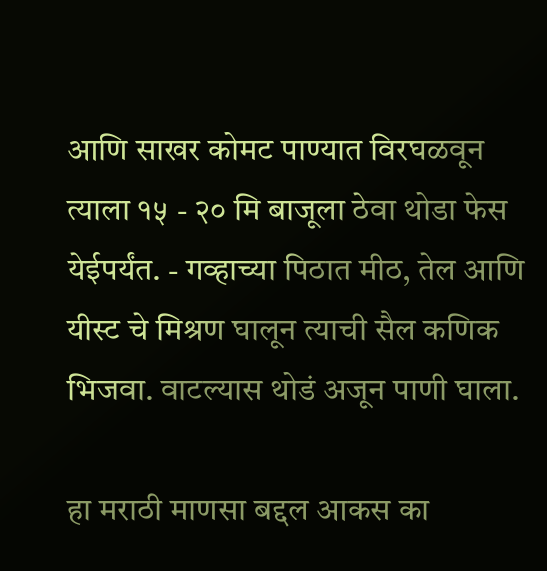आणि साखर कोमट पाण्यात विरघळवून त्याला १५ - २० मि बाजूला ठेवा थोडा फेस येईपर्यंत. - गव्हाच्या पिठात मीठ, तेल आणि यीस्ट चे मिश्रण घालून त्याची सैल कणिक भिजवा. वाटल्यास थोडं अजून पाणी घाला.

हा मराठी माणसा बद्दल आकस का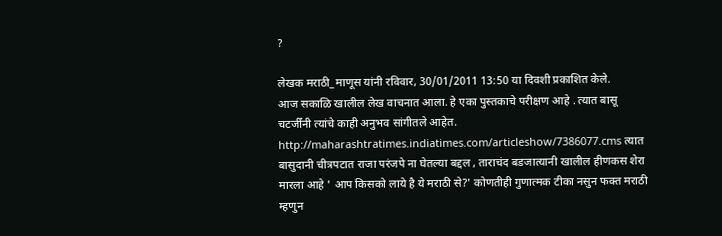?

लेखक मराठी_माणूस यांनी रविवार, 30/01/2011 13:50 या दिवशी प्रकाशित केले.
आज सकाळि खालील लेख वाचनात आला. हे एका पुस्तकाचे परीक्षण आहे . त्यात बासू चटर्जींनी त्यांचे काही अनुभव सांगीतले आहेत. http://maharashtratimes.indiatimes.com/articleshow/7386077.cms त्यात बासुदानी चीत्रपटात राजा परंजपे ना घेतल्या बद्दल , ताराचंद बडजात्यानी खालील हीणकस शेरा मारला आहे ' आप किसको लाये है ये मराठी से?' कोणतीही गुणात्मक टीका नसुन फक्त मराठी म्हणुन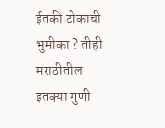ईतकी टोकाची भुमीका ? तीही मराठीतील इतक्या गुणी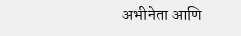अभीनेता आणि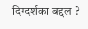दिग्दर्शका बद्दल ?